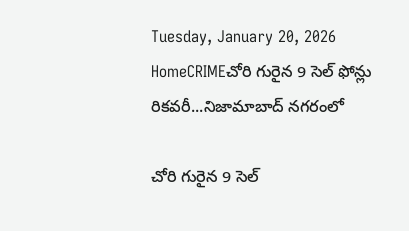Tuesday, January 20, 2026
HomeCRIMEచోరి గురైన 9 సెల్ ఫోన్లు రికవరీ...నిజామాబాద్ నగరంలో

చోరి గురైన 9 సెల్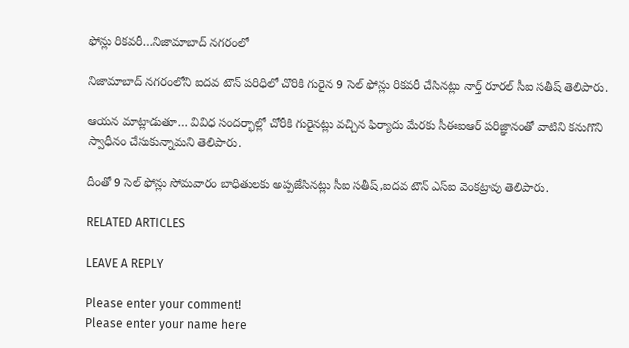ఫోన్లు రికవరీ…నిజామాబాద్ నగరంలో

నిజామాబాద్ నగరంలోని ఐదవ టౌన్ పరిధిలో చొరికి గురైన 9 సెల్ ఫోన్లు రికవరీ చేసినట్లు నార్త్ రూరల్ సీఐ సతీష్ తెలిపారు.

ఆయన మాట్లాడుతూ… వివిధ సందర్భాల్లో చోరీకి గురైనట్లు వచ్చిన ఫిర్యాదు మేరకు సీఈఐఆర్ పరిజ్ఞానంతో వాటిని కనుగొని స్వాధీనం చేసుకున్నామని తెలిపారు.

దీంతో 9 సెల్ ఫోన్లు సోమవారం బాధితులకు అప్పజేసినట్లు సీఐ సతీష్,ఐదవ టౌన్ ఎస్ఐ వెంకట్రావు తెలిపారు.

RELATED ARTICLES

LEAVE A REPLY

Please enter your comment!
Please enter your name here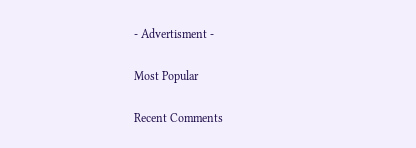- Advertisment -

Most Popular

Recent Comments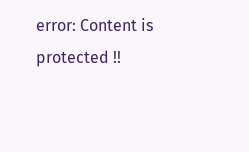error: Content is protected !!